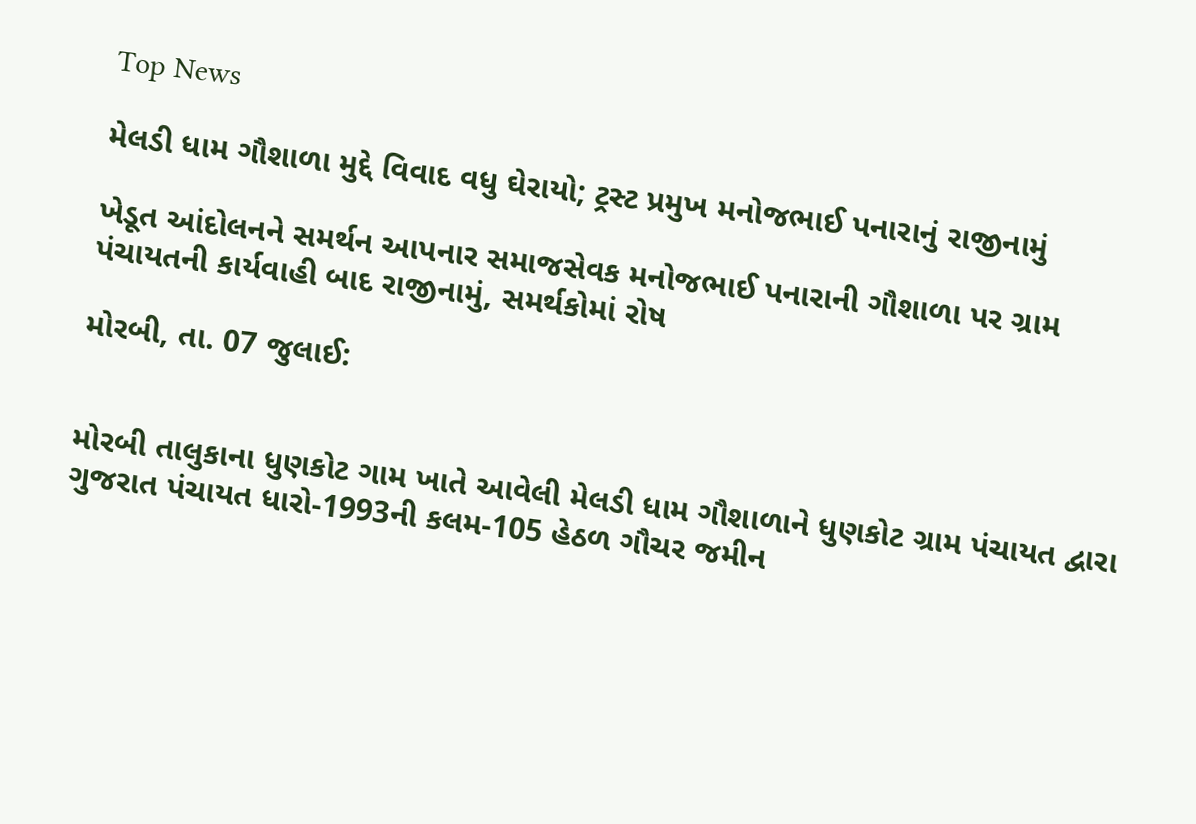Top News

મેલડી ધામ ગૌશાળા મુદ્દે વિવાદ વધુ ઘેરાયો; ટ્રસ્ટ પ્રમુખ મનોજભાઈ પનારાનું રાજીનામું

ખેડૂત આંદોલનને સમર્થન આપનાર સમાજસેવક મનોજભાઈ પનારાની ગૌશાળા પર ગ્રામ પંચાયતની કાર્યવાહી બાદ રાજીનામું, સમર્થકોમાં રોષ

મોરબી, તા. 07 જુલાઈ:


મોરબી તાલુકાના ધુણકોટ ગામ ખાતે આવેલી મેલડી ધામ ગૌશાળાને ધુણકોટ ગ્રામ પંચાયત દ્વારા ગુજરાત પંચાયત ધારો-1993ની કલમ-105 હેઠળ ગૌચર જમીન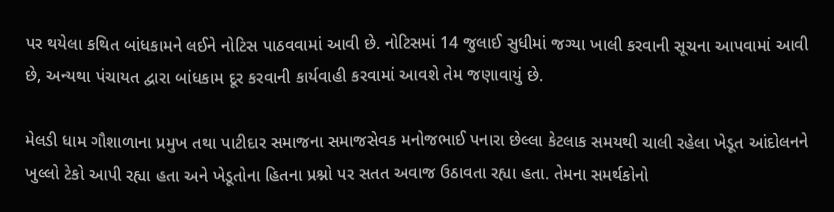પર થયેલા કથિત બાંધકામને લઈને નોટિસ પાઠવવામાં આવી છે. નોટિસમાં 14 જુલાઈ સુધીમાં જગ્યા ખાલી કરવાની સૂચના આપવામાં આવી છે, અન્યથા પંચાયત દ્વારા બાંધકામ દૂર કરવાની કાર્યવાહી કરવામાં આવશે તેમ જણાવાયું છે.

મેલડી ધામ ગૌશાળાના પ્રમુખ તથા પાટીદાર સમાજના સમાજસેવક મનોજભાઈ પનારા છેલ્લા કેટલાક સમયથી ચાલી રહેલા ખેડૂત આંદોલનને ખુલ્લો ટેકો આપી રહ્યા હતા અને ખેડૂતોના હિતના પ્રશ્નો પર સતત અવાજ ઉઠાવતા રહ્યા હતા. તેમના સમર્થકોનો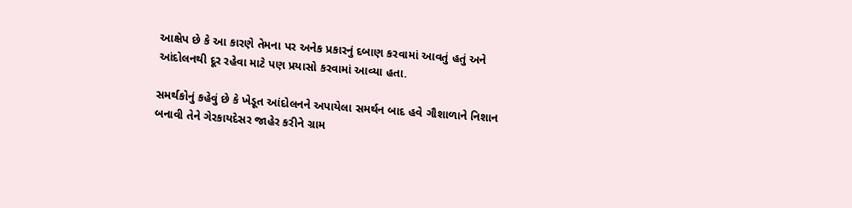આક્ષેપ છે કે આ કારણે તેમના પર અનેક પ્રકારનું દબાણ કરવામાં આવતું હતું અને આંદોલનથી દૂર રહેવા માટે પણ પ્રયાસો કરવામાં આવ્યા હતા.

સમર્થકોનું કહેવું છે કે ખેડૂત આંદોલનને અપાયેલા સમર્થન બાદ હવે ગૌશાળાને નિશાન બનાવી તેને ગેરકાયદેસર જાહેર કરીને ગ્રામ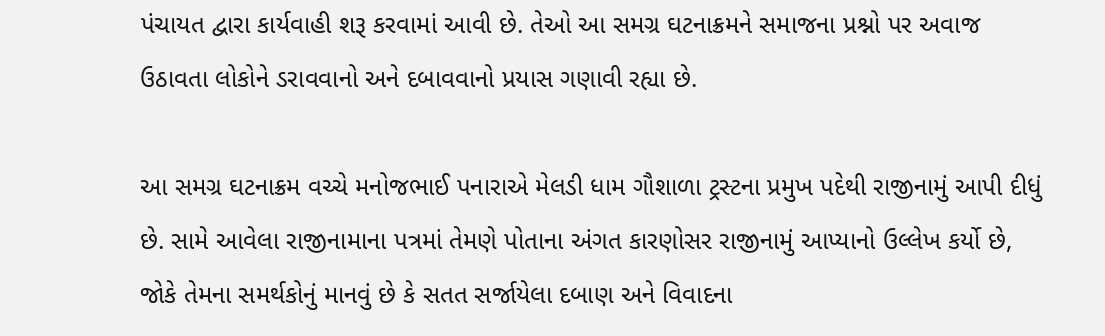પંચાયત દ્વારા કાર્યવાહી શરૂ કરવામાં આવી છે. તેઓ આ સમગ્ર ઘટનાક્રમને સમાજના પ્રશ્નો પર અવાજ ઉઠાવતા લોકોને ડરાવવાનો અને દબાવવાનો પ્રયાસ ગણાવી રહ્યા છે.

આ સમગ્ર ઘટનાક્રમ વચ્ચે મનોજભાઈ પનારાએ મેલડી ધામ ગૌશાળા ટ્રસ્ટના પ્રમુખ પદેથી રાજીનામું આપી દીધું છે. સામે આવેલા રાજીનામાના પત્રમાં તેમણે પોતાના અંગત કારણોસર રાજીનામું આપ્યાનો ઉલ્લેખ કર્યો છે, જોકે તેમના સમર્થકોનું માનવું છે કે સતત સર્જાયેલા દબાણ અને વિવાદના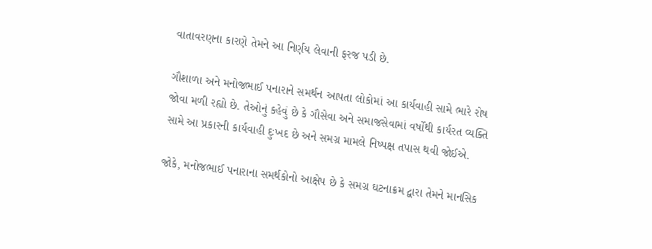વાતાવરણના કારણે તેમને આ નિર્ણય લેવાની ફરજ પડી છે.

ગૌશાળા અને મનોજભાઈ પનારાને સમર્થન આપતા લોકોમાં આ કાર્યવાહી સામે ભારે રોષ જોવા મળી રહ્યો છે. તેઓનું કહેવું છે કે ગૌસેવા અને સમાજસેવામાં વર્ષોથી કાર્યરત વ્યક્તિ સામે આ પ્રકારની કાર્યવાહી દુઃખદ છે અને સમગ્ર મામલે નિષ્પક્ષ તપાસ થવી જોઈએ.

જોકે, મનોજભાઈ પનારાના સમર્થકોનો આક્ષેપ છે કે સમગ્ર ઘટનાક્રમ દ્વારા તેમને માનસિક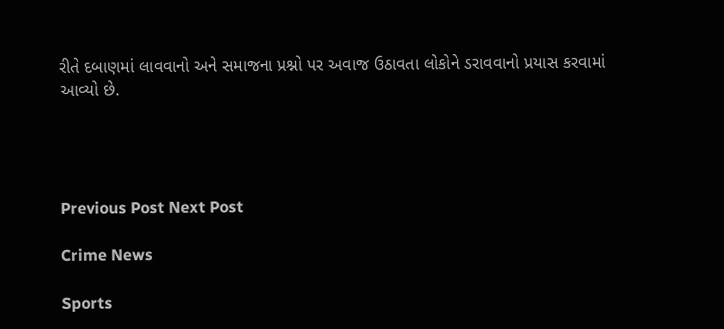રીતે દબાણમાં લાવવાનો અને સમાજના પ્રશ્નો પર અવાજ ઉઠાવતા લોકોને ડરાવવાનો પ્રયાસ કરવામાં આવ્યો છે.




Previous Post Next Post

Crime News

Sports